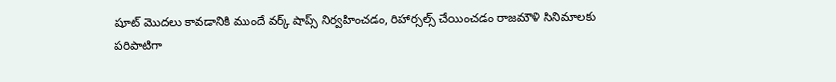షూట్ మొదలు కావడానికి ముందే వర్క్ షాప్స్ నిర్వహించడం, రిహార్సల్స్ చేయించడం రాజమౌళి సినిమాలకు పరిపాటిగా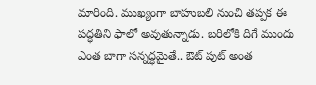మారింది. ముఖ్యంగా బాహుబలి నుంచి తప్పక ఈ పద్ధతిని ఫాలో అవుతున్నాడు. బరిలోకి దిగే ముందు ఎంత బాగా సన్నద్ధమైతే.. ఔట్ పుట్ అంత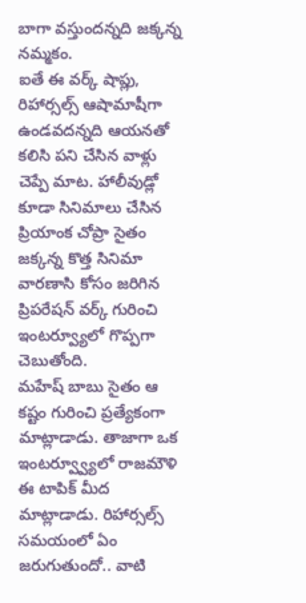బాగా వస్తుందన్నది జక్కన్న నమ్మకం.
ఐతే ఈ వర్క్ షాప్లు, రిహార్సల్స్ ఆషామాషీగా ఉండవదన్నది ఆయనతో కలిసి పని చేసిన వాళ్లు చెప్పే మాట. హాలీవుడ్లో కూడా సినిమాలు చేసిన ప్రియాంక చోప్రా సైతం జక్కన్న కొత్త సినిమా వారణాసి కోసం జరిగిన ప్రిపరేషన్ వర్క్ గురించి ఇంటర్వ్యూలో గొప్పగా చెబుతోంది.
మహేష్ బాబు సైతం ఆ కష్టం గురించి ప్రత్యేకంగా మాట్లాడాడు. తాజాగా ఒక ఇంటర్వ్వ్యూలో రాజమౌళి ఈ టాపిక్ మీద మాట్లాడాడు. రిహార్సల్స్ సమయంలో ఏం జరుగుతుందో.. వాటి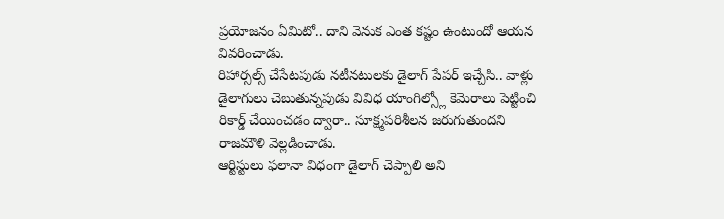ప్రయోజనం ఏమిటో.. దాని వెనుక ఎంత కష్టం ఉంటుందో ఆయన వివరించాడు.
రిహార్సల్స్ చేసేటపుడు నటీనటులకు డైలాగ్ పేపర్ ఇచ్చేసి.. వాళ్లు డైలాగులు చెబుతున్నపుడు వివిధ యాంగిల్స్లో కెమెరాలు పెట్టించి రికార్డ్ చేయించడం ద్వారా.. సూక్ష్మపరిశీలన జరుగుతుందని రాజమౌళి వెల్లడించాడు.
ఆర్టిస్టులు ఫలానా విధంగా డైలాగ్ చెప్పాలి అని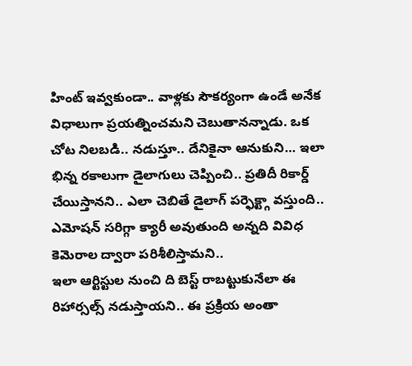హింట్ ఇవ్వకుండా.. వాళ్లకు సౌకర్యంగా ఉండే అనేక విధాలుగా ప్రయత్నించమని చెబుతానన్నాడు. ఒక చోట నిలబడి.. నడుస్తూ.. దేనికైనా ఆనుకుని… ఇలా భిన్న రకాలుగా డైలాగులు చెప్పించి.. ప్రతిదీ రికార్డ్ చేయిస్తానని.. ఎలా చెబితే డైలాగ్ పర్ఫెక్ట్గా వస్తుంది.. ఎమోషన్ సరిగ్గా క్యారీ అవుతుంది అన్నది వివిధ కెమెరాల ద్వారా పరిశీలిస్తామని..
ఇలా ఆర్టిస్టుల నుంచి ది బెస్ట్ రాబట్టుకునేలా ఈ రిహార్సల్స్ నడుస్తాయని.. ఈ ప్రక్రియ అంతా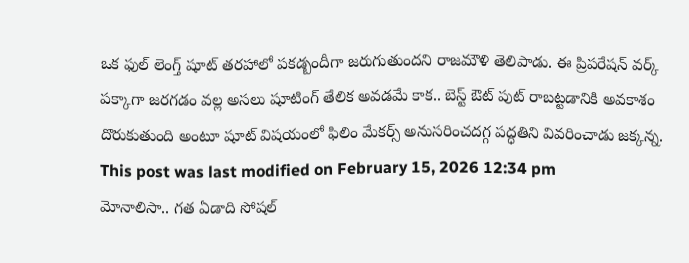ఒక ఫుల్ లెంగ్త్ షూట్ తరహాలో పకడ్బందీగా జరుగుతుందని రాజమౌళి తెలిపాడు. ఈ ప్రిపరేషన్ వర్క్ పక్కాగా జరగడం వల్ల అసలు షూటింగ్ తేలిక అవడమే కాక.. బెస్ట్ ఔట్ పుట్ రాబట్టడానికి అవకాశం దొరుకుతుంది అంటూ షూట్ విషయంలో ఫిలిం మేకర్స్ అనుసరించదగ్గ పద్ధతిని వివరించాడు జక్కన్న.
This post was last modified on February 15, 2026 12:34 pm
మోనాలిసా.. గత ఏడాది సోషల్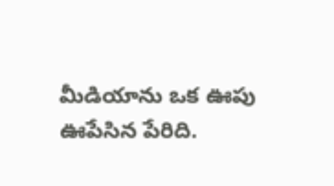మీడియాను ఒక ఊపు ఊపేసిన పేరిది.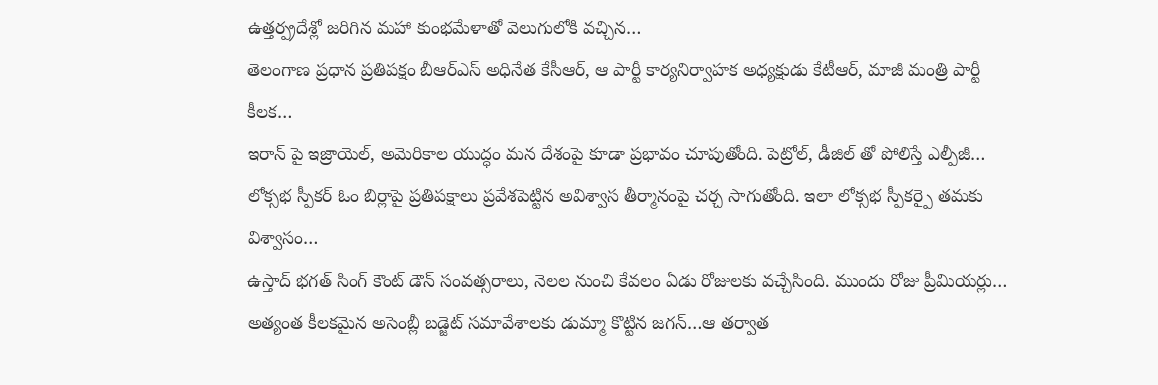ఉత్తర్ప్రదేశ్లో జరిగిన మహా కుంభమేళాతో వెలుగులోకి వచ్చిన…
తెలంగాణ ప్రధాన ప్రతిపక్షం బీఆర్ఎస్ అధినేత కేసీఆర్, ఆ పార్టీ కార్యనిర్వాహక అధ్యక్షుడు కేటీఆర్, మాజీ మంత్రి పార్టీ కీలక…
ఇరాన్ పై ఇజ్రాయెల్, అమెరికాల యుద్ధం మన దేశంపై కూడా ప్రభావం చూపుతోంది. పెట్రోల్, డీజిల్ తో పోలిస్తే ఎల్పీజీ…
లోక్సభ స్పీకర్ ఓం బిర్లాపై ప్రతిపక్షాలు ప్రవేశపెట్టిన అవిశ్వాస తీర్మానంపై చర్చ సాగుతోంది. ఇలా లోక్సభ స్పీకర్పై తమకు విశ్వాసం…
ఉస్తాద్ భగత్ సింగ్ కౌంట్ డౌన్ సంవత్సరాలు, నెలల నుంచి కేవలం ఏడు రోజులకు వచ్చేసింది. ముందు రోజు ప్రీమియర్లు…
అత్యంత కీలకమైన అసెంబ్లీ బడ్జెట్ సమావేశాలకు డుమ్మా కొట్టిన జగన్…ఆ తర్వాత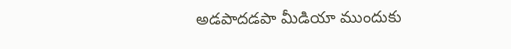అడపాదడపా మీడియా ముందుకు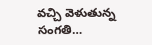వచ్చి వెళుతున్న సంగతి…